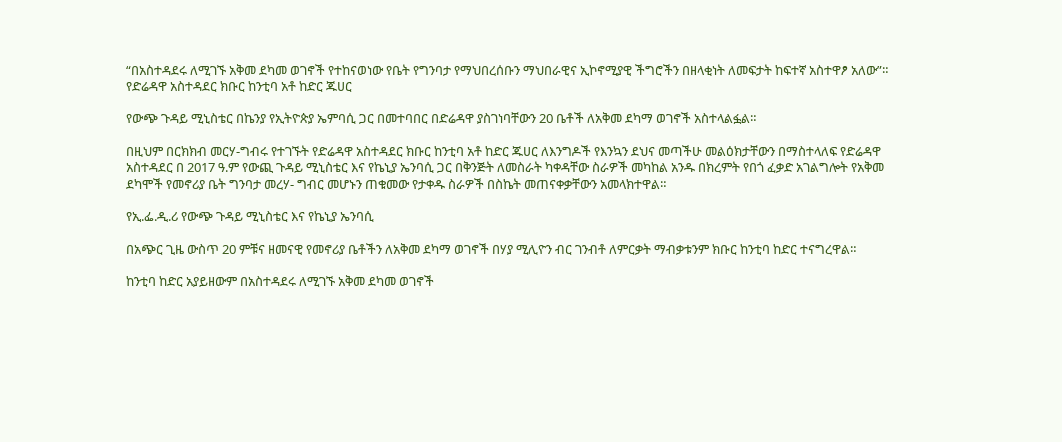“በአስተዳደሩ ለሚገኙ አቅመ ደካመ ወገኖች የተከናወነው የቤት የግንባታ የማህበረሰቡን ማህበራዊና ኢኮኖሚያዊ ችግሮችን በዘላቂነት ለመፍታት ከፍተኛ አስተዋፆ አለው”። የድሬዳዋ አስተዳደር ክቡር ከንቲባ አቶ ከድር ጁሀር

የውጭ ጉዳይ ሚኒስቴር በኬንያ የኢትዮጵያ ኤምባሲ ጋር በመተባበር በድሬዳዋ ያስገነባቸውን 20 ቤቶች ለአቅመ ደካማ ወገኖች አስተላልፏል።

በዚህም በርክክብ መርሃ-ግብሩ የተገኙት የድሬዳዋ አስተዳደር ክቡር ከንቲባ አቶ ከድር ጁሀር ለእንግዶች የእንኳን ደህና መጣችሁ መልዕክታቸውን በማስተላለፍ የድሬዳዋ አስተዳደር በ 2017 ዓ.ም የውጪ ጉዳይ ሚኒስቴር እና የኬኒያ ኤንባሲ ጋር በቅንጅት ለመስራት ካቀዳቸው ስራዎች መካከል አንዱ በክረምት የበጎ ፈቃድ አገልግሎት የአቅመ ደካሞች የመኖሪያ ቤት ግንባታ መረሃ- ግብር መሆኑን ጠቁመው የታቀዱ ስራዎች በስኬት መጠናቀቃቸውን አመላክተዋል።

የኢ.ፌ.ዲ.ሪ የውጭ ጉዳይ ሚኒስቴር እና የኬኒያ ኤንባሲ

በአጭር ጊዜ ውስጥ 20 ምቹና ዘመናዊ የመኖሪያ ቤቶችን ለአቅመ ደካማ ወገኖች በሃያ ሚሊዮን ብር ገንብቶ ለምርቃት ማብቃቱንም ክቡር ከንቲባ ከድር ተናግረዋል።

ከንቲባ ከድር አያይዘውም በአስተዳደሩ ለሚገኙ አቅመ ደካመ ወገኖች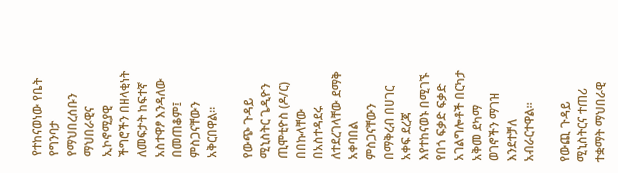የተከናወነው የቤት የግንባታ የማህበረሰቡን ማህበራዊና ኢኮኖሚያዊ ችግሮችን በዘላቂነት ለመፍታት ከፍተኛ አስተዋፆ እንዳለው በመጠቆም፤ ምስጋናቸውን አቅርበዋል።

የውጭ ጉዳይ ሚኒስትር ጌዲዮን ጢሞቲዮስ (ዶ/ር) በበኩላቸው በአስተዳደሩ ለተደረገላቸው ደማቅ አቀባበል ምስጋናቸውን በማቅረብ በሀገር አቀፍ ደረጃ እየተከናወኑ በሚገኙ የበጎ ፍቃድ ፍቃድ አገልግሎቶች በርካታ አቅመ ደካማ ወገኖችን ማገዝ እንደተቻለ አብራርተዋል።

የውጪ ጉዳይ ሚኒስትርና ተጠሪ ተቋማት ማህበራዊ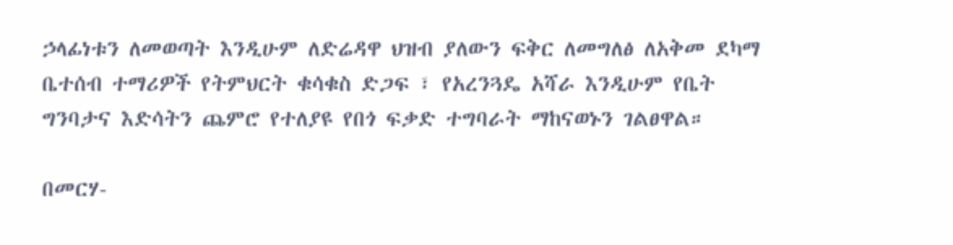ኃላፊነቱን ለመወጣት እንዲሁም ለድሬዳዋ ህዝብ ያለውን ፍቅር ለመግለፅ ለአቅመ ደካማ ቤተሰብ ተማሪዎች የትምህርት ቁሳቁስ ድጋፍ ፣ የአረንጓዴ አሻራ እንዲሁም የቤት ግንባታና እድሳትን ጨምሮ የተለያዩ የበጎ ፍቃድ ተግባራት ማከናወኑን ገልፀዋል።

በመርሃ-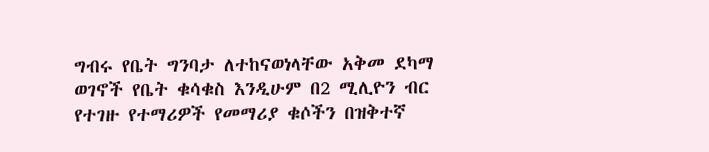ግብሩ የቤት ግንባታ ለተከናወነላቸው አቅመ ደካማ ወገኖች የቤት ቁሳቁስ እንዲሁም በ2 ሚሊዮን ብር የተገዙ የተማሪዎች የመማሪያ ቁሶችን በዝቅተኛ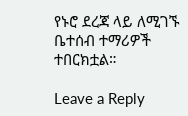የኑሮ ደረጃ ላይ ለሚገኙ ቤተሰብ ተማሪዎች ተበርክቷል።

Leave a Reply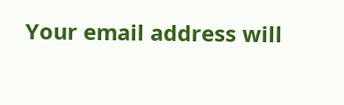Your email address will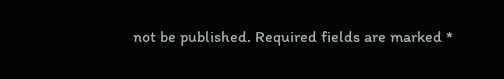not be published. Required fields are marked *